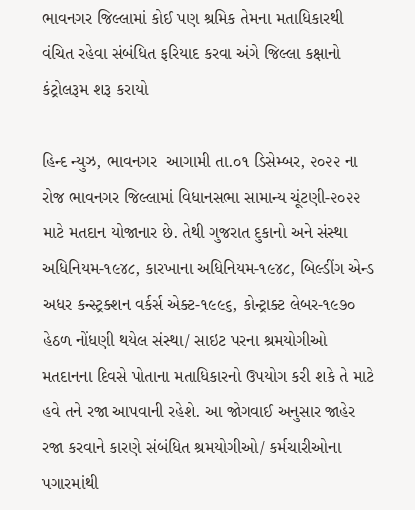ભાવનગર જિલ્લામાં કોઈ પણ શ્રમિક તેમના મતાધિકારથી વંચિત રહેવા સંબંધિત ફરિયાદ કરવા અંગે જિલ્લા કક્ષાનો કંટ્રોલરૂમ શરૂ કરાયો

હિન્દ ન્યુઝ, ભાવનગર  આગામી તા.૦૧ ડિસેમ્બર, ૨૦૨૨ ના રોજ ભાવનગર જિલ્લામાં વિધાનસભા સામાન્ય ચૂંટણી-૨૦૨૨ માટે મતદાન યોજાનાર છે. તેથી ગુજરાત દુકાનો અને સંસ્થા અધિનિયમ-૧૯૪૮, કારખાના અધિનિયમ-૧૯૪૮, બિલ્ડીંગ એન્ડ અધર કન્સ્ટ્રક્શન વર્કર્સ એક્ટ-૧૯૯૬, કોન્ટ્રાક્ટ લેબર-૧૯૭૦ હેઠળ નોંધણી થયેલ સંસ્થા/ સાઇટ પરના શ્રમયોગીઓ મતદાનના દિવસે પોતાના મતાધિકારનો ઉપયોગ કરી શકે તે માટે હવે તને રજા આપવાની રહેશે. આ જોગવાઈ અનુસાર જાહેર રજા કરવાને કારણે સંબંધિત શ્રમયોગીઓ/ કર્મચારીઓના પગારમાંથી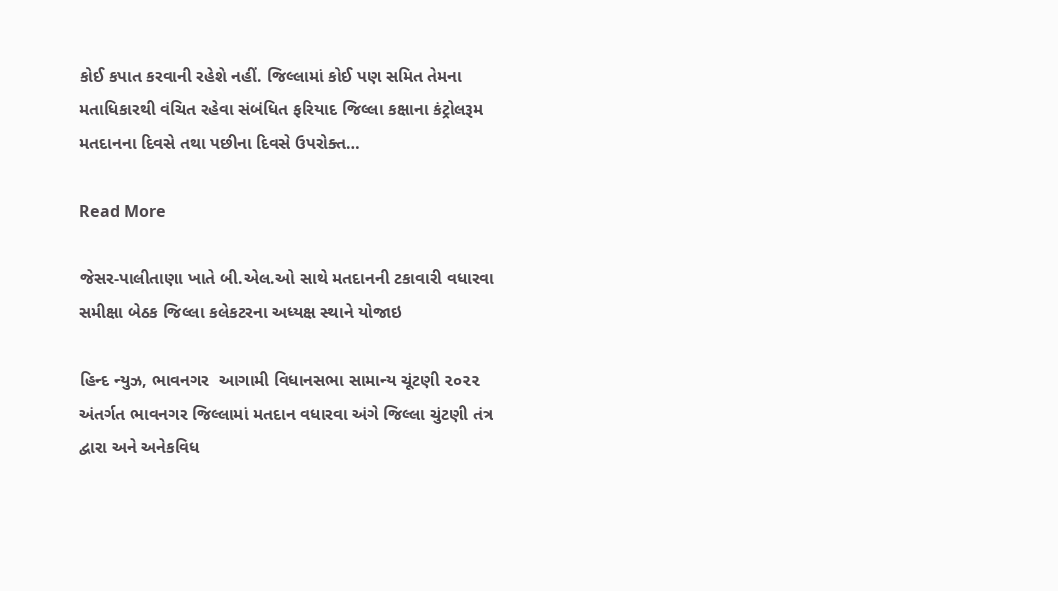કોઈ કપાત કરવાની રહેશે નહીં. જિલ્લામાં કોઈ પણ સમિત તેમના મતાધિકારથી વંચિત રહેવા સંબંધિત ફરિયાદ જિલ્લા કક્ષાના કંટ્રોલરૂમ મતદાનના દિવસે તથા પછીના દિવસે ઉપરોક્ત…

Read More

જેસર-પાલીતાણા ખાતે બી.એલ.ઓ સાથે મતદાનની ટકાવારી વધારવા સમીક્ષા બેઠક જિલ્લા કલેકટરના અધ્યક્ષ સ્થાને યોજાઇ

હિન્દ ન્યુઝ, ભાવનગર  આગામી વિધાનસભા સામાન્ય ચૂંટણી ૨૦૨૨ અંતર્ગત ભાવનગર જિલ્લામાં મતદાન વધારવા અંગે જિલ્લા ચુંટણી તંત્ર દ્વારા અને અનેકવિધ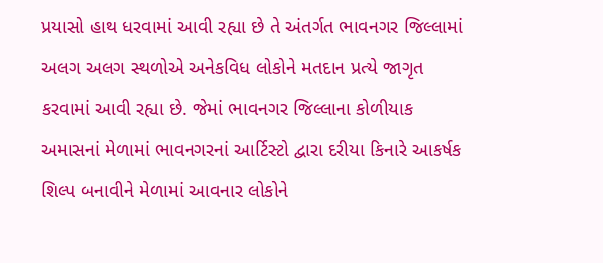પ્રયાસો હાથ ધરવામાં આવી રહ્યા છે તે અંતર્ગત ભાવનગર જિલ્લામાં અલગ અલગ સ્થળોએ અનેકવિધ લોકોને મતદાન પ્રત્યે જાગૃત કરવામાં આવી રહ્યા છે. જેમાં ભાવનગર જિલ્લાના કોળીયાક અમાસનાં મેળામાં ભાવનગરનાં આર્ટિસ્ટો દ્વારા દરીયા કિનારે આકર્ષક શિલ્પ બનાવીને મેળામાં આવનાર લોકોને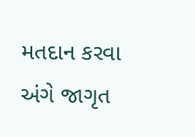મતદાન કરવા અંગે જાગૃત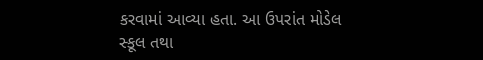કરવામાં આવ્યા હતા. આ ઉપરાંત મોડેલ સ્કૂલ તથા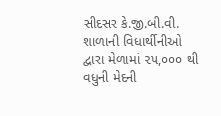સીદસર કે.જી.બી.વી. શાળાની વિધાર્થીનીઓ દ્વારા મેળામાં ૨૫,૦૦૦ થી વધુની મેદની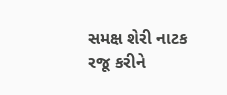સમક્ષ શેરી નાટક રજૂ કરીને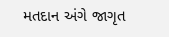મતદાન અંગે જાગૃત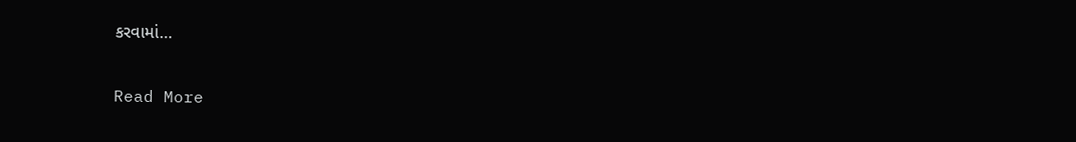કરવામાં…

Read More